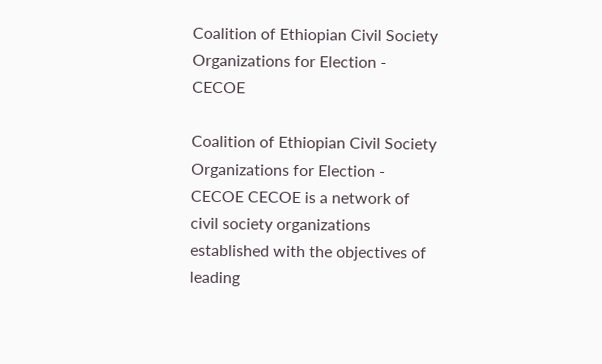Coalition of Ethiopian Civil Society Organizations for Election - CECOE

Coalition of Ethiopian Civil Society Organizations for Election - CECOE CECOE is a network of civil society organizations established with the objectives of leading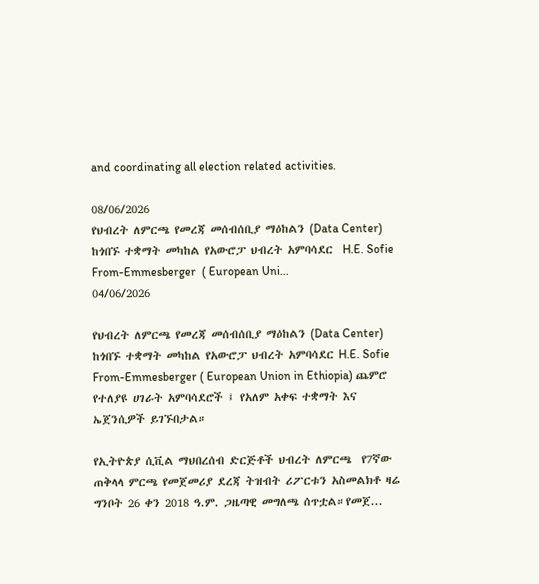and coordinating all election related activities.

08/06/2026
የህብረት ለምርጫ የመረጃ መሰብሰቢያ ማዕከልን (Data Center) ከጎበኙ ተቋማት መካከል የአውሮፓ ህብረት አምባሳደር  H.E. Sofie From-Emmesberger  ( European Uni...
04/06/2026

የህብረት ለምርጫ የመረጃ መሰብሰቢያ ማዕከልን (Data Center) ከጎበኙ ተቋማት መካከል የአውሮፓ ህብረት አምባሳደር H.E. Sofie From-Emmesberger ( European Union in Ethiopia) ጨምሮ የተለያዩ ሀገራት አምባሳደሮች ፤ የአለም አቀፍ ተቋማት እና ኤጀንሲዎች ይገኙበታል።

የኢትዮጵያ ሲቪል ማህበረሰብ ድርጅቶች ህብረት ለምርጫ  የ7ኛው ጠቅላላ ምርጫ የመጀመሪያ ደረጃ ትዝብት ሪፖርቱን አስመልክቶ ዛሬ ግንቦት 26 ቀን 2018 ዓ.ም. ጋዜጣዊ መግለጫ ሰጥቷል።የመጀ...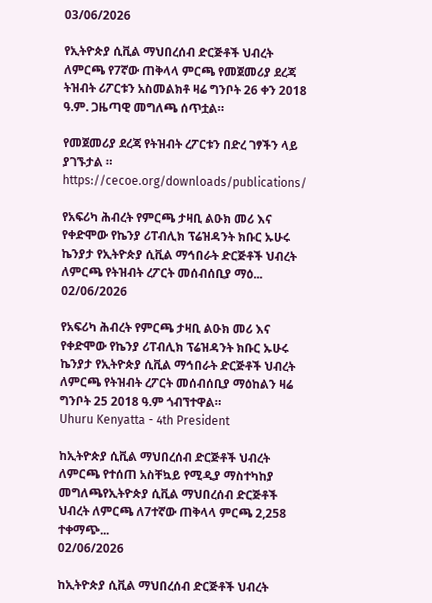03/06/2026

የኢትዮጵያ ሲቪል ማህበረሰብ ድርጅቶች ህብረት ለምርጫ የ7ኛው ጠቅላላ ምርጫ የመጀመሪያ ደረጃ ትዝብት ሪፖርቱን አስመልክቶ ዛሬ ግንቦት 26 ቀን 2018 ዓ.ም. ጋዜጣዊ መግለጫ ሰጥቷል።

የመጀመሪያ ደረጃ የትዝብት ረፖርቱን በድረ ገፃችን ላይ ያገኙታል ። https://cecoe.org/downloads/publications/

የአፍሪካ ሕብረት የምርጫ ታዛቢ ልዑክ መሪ እና የቀድሞው የኬንያ ሪፐብሊክ ፕሬዝዳንት ክቡር ኡሁሩ ኬንያታ የኢትዮጵያ ሲቪል ማኅበራት ድርጅቶች ህብረት ለምርጫ የትዝብት ረፖርት መሰብሰቢያ ማዕ...
02/06/2026

የአፍሪካ ሕብረት የምርጫ ታዛቢ ልዑክ መሪ እና የቀድሞው የኬንያ ሪፐብሊክ ፕሬዝዳንት ክቡር ኡሁሩ ኬንያታ የኢትዮጵያ ሲቪል ማኅበራት ድርጅቶች ህብረት ለምርጫ የትዝብት ረፖርት መሰብሰቢያ ማዕከልን ዛሬ ግንቦት 25 2018 ዓ.ም ጎብኘተዋል።
Uhuru Kenyatta - 4th President

ከኢትዮጵያ ሲቪል ማህበረሰብ ድርጅቶች ህብረት ለምርጫ የተሰጠ አስቸኳይ የሚዲያ ማስተካከያ መግለጫየኢትዮጵያ ሲቪል ማህበረሰብ ድርጅቶች ህብረት ለምርጫ ለ7ተኛው ጠቅላላ ምርጫ 2,258 ተቀማጭ...
02/06/2026

ከኢትዮጵያ ሲቪል ማህበረሰብ ድርጅቶች ህብረት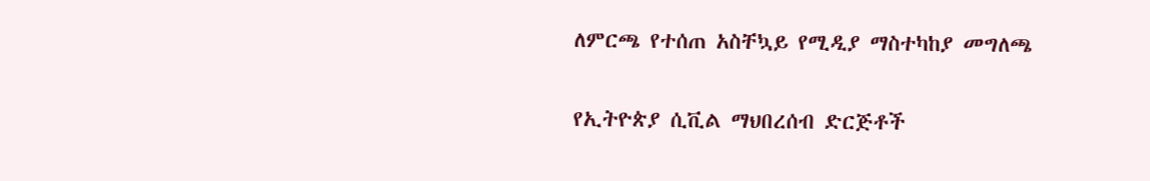ለምርጫ የተሰጠ አስቸኳይ የሚዲያ ማስተካከያ መግለጫ

የኢትዮጵያ ሲቪል ማህበረሰብ ድርጅቶች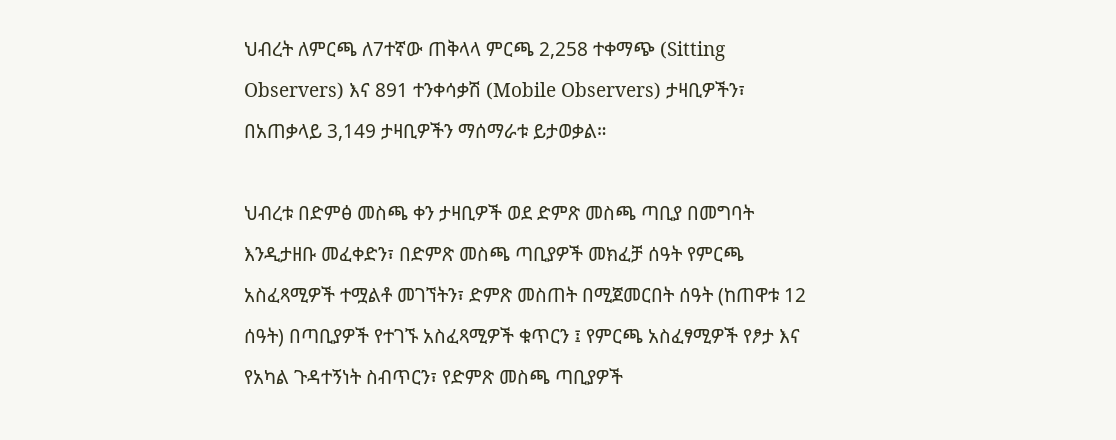ህብረት ለምርጫ ለ7ተኛው ጠቅላላ ምርጫ 2,258 ተቀማጭ (Sitting Observers) እና 891 ተንቀሳቃሽ (Mobile Observers) ታዛቢዎችን፣ በአጠቃላይ 3,149 ታዛቢዎችን ማሰማራቱ ይታወቃል።

ህብረቱ በድምፅ መስጫ ቀን ታዛቢዎች ወደ ድምጽ መስጫ ጣቢያ በመግባት እንዲታዘቡ መፈቀድን፣ በድምጽ መስጫ ጣቢያዎች መክፈቻ ሰዓት የምርጫ አስፈጻሚዎች ተሟልቶ መገኘትን፣ ድምጽ መስጠት በሚጀመርበት ሰዓት (ከጠዋቱ 12 ሰዓት) በጣቢያዎች የተገኙ አስፈጻሚዎች ቁጥርን ፤ የምርጫ አስፈፃሚዎች የፆታ እና የአካል ጉዳተኝነት ስብጥርን፣ የድምጽ መስጫ ጣቢያዎች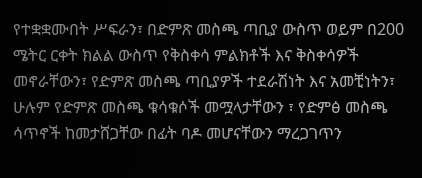የተቋቋሙበት ሥፍራን፣ በድምጽ መስጫ ጣቢያ ውስጥ ወይም በ200 ሜትር ርቀት ክልል ውስጥ የቅስቀሳ ምልክቶች እና ቅስቀሳዎች መኖራቸውን፣ የድምጽ መስጫ ጣቢያዎች ተደራሽነት እና አመቺነትን፣ ሁሉም የድምጽ መስጫ ቁሳቁሶች መሟላታቸውን ፣ የድምፅ መስጫ ሳጥኖች ከመታሸጋቸው በፊት ባዶ መሆናቸውን ማረጋገጥን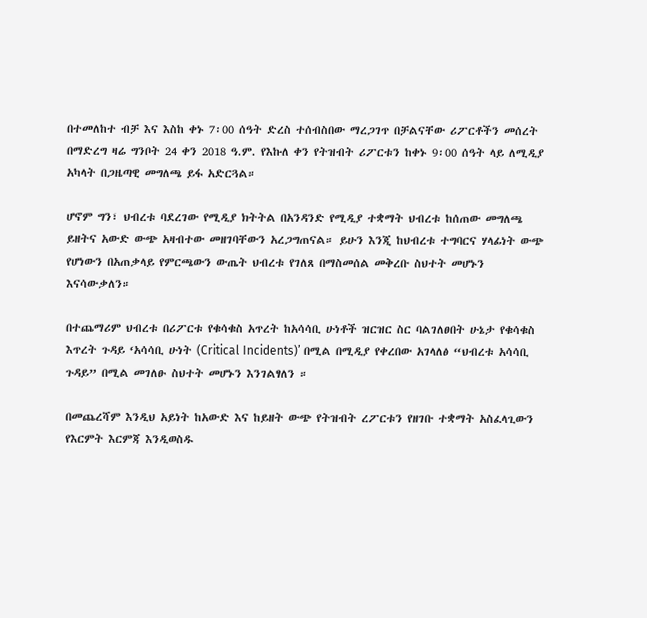በተመለከተ ብቻ እና እስከ ቀኑ 7፡00 ሰዓት ድረስ ተሰብስበው ማረጋገጥ በቻልናቸው ሪፖርቶችን መሰረት በማድረግ ዛሬ ግንቦት 24 ቀን 2018 ዓ.ም. የእኩለ ቀን የትዝብት ሪፖርቱን ከቀኑ 9፡00 ሰዓት ላይ ለሚዲያ አካላት በጋዜጣዊ መግለጫ ይፋ አድርጓል።

ሆኖም ግን፣ ህብረቱ ባደረገው የሚዲያ ክትትል በአንዳንድ የሚዲያ ተቋማት ህብረቱ ከሰጠው መግለጫ ይዘትና አውድ ውጭ አዛብተው መዘገባቸውን አረጋግጠናል። ይሁን እንጂ ከህብረቱ ተግባርና ሃላፊነት ውጭ የሆነውን በአጠቃላይ የምርጫውን ውጤት ህብረቱ የገለጸ በማስመሰል መቅረቡ ስህተት መሆኑን እናሳውቃለን።

በተጨማሪም ህብረቱ በሪፖርቱ የቁሳቁስ አጥረት ከአሳሳቢ ሁነቶች ዝርዝር ስር ባልገለፀበት ሁኔታ የቁሳቁስ እጥረት ጉዳይ ‘አሳሳቢ ሁነት (Critical Incidents)’ በሚል በሚዲያ የቀረበው አገላለፅ “ህብረቱ አሳሳቢ ጉዳይ” በሚል መገለፁ ስህተት መሆኑን እንገልፃለን ።

በመጨረሻም እንዲህ አይነት ከአውድ እና ከይዘት ውጭ የትዝብት ረፖርቱን የዘገቡ ተቋማት አስፈላጊውን የእርምት እርምጃ እንዲወስዱ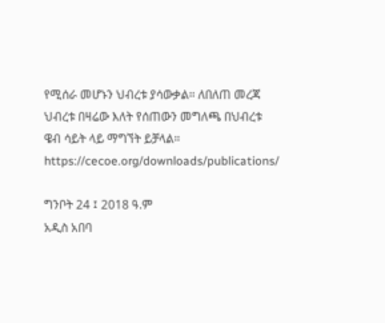የሚሰራ መሆኑን ህብረቱ ያሳውቃል። ለበለጠ መረጃ ህብረቱ በዛሬው እለት የሰጠውን መግለጫ በህብረቱ ዌብ ሳይት ላይ ማግኘት ይቻላል። https://cecoe.org/downloads/publications/

ግንቦት 24 ፤ 2018 ዓ.ም
አዲስ አበባ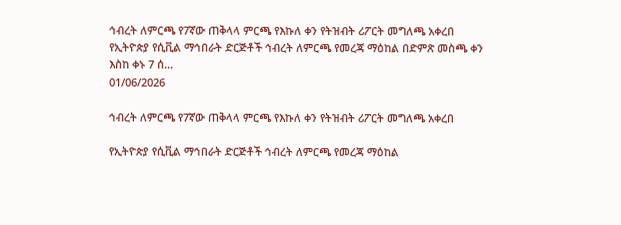ኅብረት ለምርጫ የ7ኛው ጠቅላላ ምርጫ የእኩለ ቀን የትዝብት ሪፖርት መግለጫ አቀረበ  የኢትዮጵያ የሲቪል ማኅበራት ድርጅቶች ኅብረት ለምርጫ የመረጃ ማዕከል በድምጽ መስጫ ቀን እስከ ቀኑ 7 ሰ...
01/06/2026

ኅብረት ለምርጫ የ7ኛው ጠቅላላ ምርጫ የእኩለ ቀን የትዝብት ሪፖርት መግለጫ አቀረበ

የኢትዮጵያ የሲቪል ማኅበራት ድርጅቶች ኅብረት ለምርጫ የመረጃ ማዕከል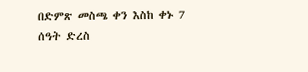በድምጽ መስጫ ቀን እስከ ቀኑ 7 ሰዓት ድረስ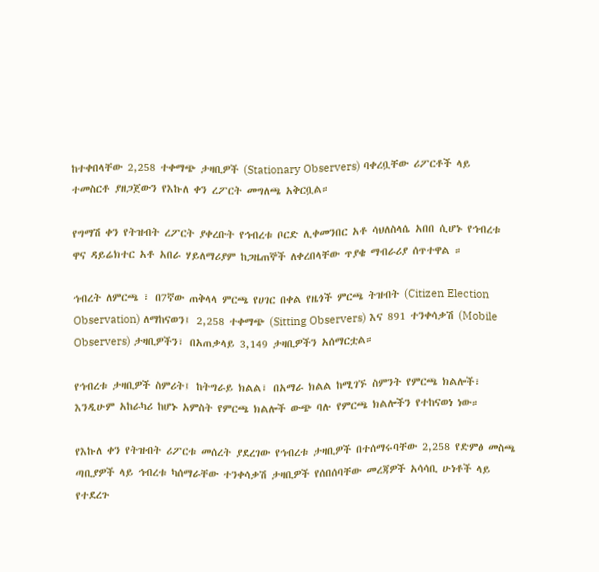ከተቀበላቸው 2,258 ተቀማጭ ታዛቢዎች (Stationary Observers) ባቀረቧቸው ሪፖርቶች ላይ ተመስርቶ ያዘጋጀውን የእኩለ ቀን ረፖርት መግለጫ አቅርቧል።

የግማሽ ቀን የትዝብት ረፖርት ያቀረቡት የኅብረቱ ቦርድ ሊቀመንበር አቶ ሳህለስላሴ አበበ ሲሆኑ የኅብረቱ ዋና ዳይሬክተር አቶ አበራ ሃይለማሪያም ከጋዜጠኞች ለቀረበላቸው ጥያቄ ማብራሪያ ሰጥተዋል ።

ኅብረት ለምርጫ ፣ በ7ኛው ጠቅላላ ምርጫ የሀገር በቀል የዜጎች ምርጫ ትዝብት (Citizen Election Observation) ለማከናወን፤ 2,258 ተቀማጭ (Sitting Observers) እና 891 ተንቀሳቃሽ (Mobile Observers) ታዛቢዎችን፣ በአጠቃላይ 3,149 ታዛቢዎችን አሰማርቷል።

የኅብረቱ ታዛቢዎች ስምሪት፤ ከትግራይ ክልል፣ በአማራ ክልል ከሚገኙ ስምንት የምርጫ ክልሎች፣ እንዲሁም አከራካሪ ከሆኑ አምስት የምርጫ ክልሎች ውጭ ባሉ የምርጫ ክልሎችን የተከናወነ ነው።

የእኩለ ቀን የትዝብት ሪፖርቱ መሰረት ያደረገው የኅብረቱ ታዛቢዎች በተሰማሩባቸው 2,258 የድምፅ መስጫ ጣቢያዎች ላይ ኅብረቱ ካሰማራቸው ተንቀሳቃሽ ታዛቢዎች የሰበሰባቸው መረጃዎች አሳሳቢ ሁነቶች ላይ የተደረጉ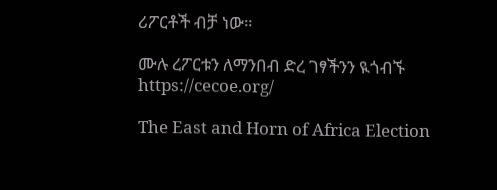ሪፖርቶች ብቻ ነው።

ሙሉ ረፖርቱን ለማንበብ ድረ ገፃችንን ዪጎብኙ
https://cecoe.org/

The East and Horn of Africa Election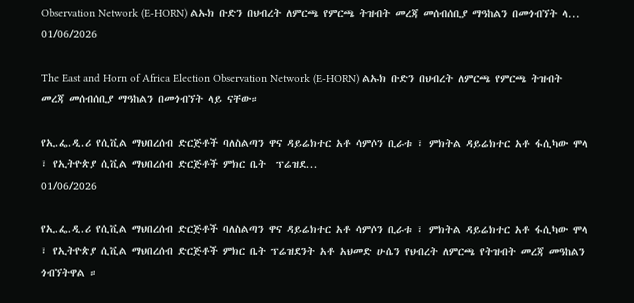Observation Network (E-HORN) ልኡክ ቡድን በህብረት ለምርጫ የምርጫ ትዝብት መረጃ መሰብሰቢያ ማዓከልን በመጎብኘት ላ...
01/06/2026

The East and Horn of Africa Election Observation Network (E-HORN) ልኡክ ቡድን በህብረት ለምርጫ የምርጫ ትዝብት መረጃ መሰብሰቢያ ማዓከልን በመጎብኘት ላይ ናቸው።

የኢ.ፌ.ዲ.ሪ የሲቪል ማህበረሰብ ድርጅቶች ባለስልጣን ዋና ዳይሬክተር አቶ ሳምሶን ቢራቱ ፣ ምክትል ዳይሬክተር አቶ ፋሲካው ሞላ  ፣ የኢትዮጵያ ሲቪል ማህበረሰብ ድርጅቶች ምክር ቤት  ፕሬዝደ...
01/06/2026

የኢ.ፌ.ዲ.ሪ የሲቪል ማህበረሰብ ድርጅቶች ባለስልጣን ዋና ዳይሬክተር አቶ ሳምሶን ቢራቱ ፣ ምክትል ዳይሬክተር አቶ ፋሲካው ሞላ ፣ የኢትዮጵያ ሲቪል ማህበረሰብ ድርጅቶች ምክር ቤት ፕሬዝደንት አቶ አህመድ ሁሴን የህብረት ለምርጫ የትዝብት መረጃ መዓከልን ጎብኘትዋል ።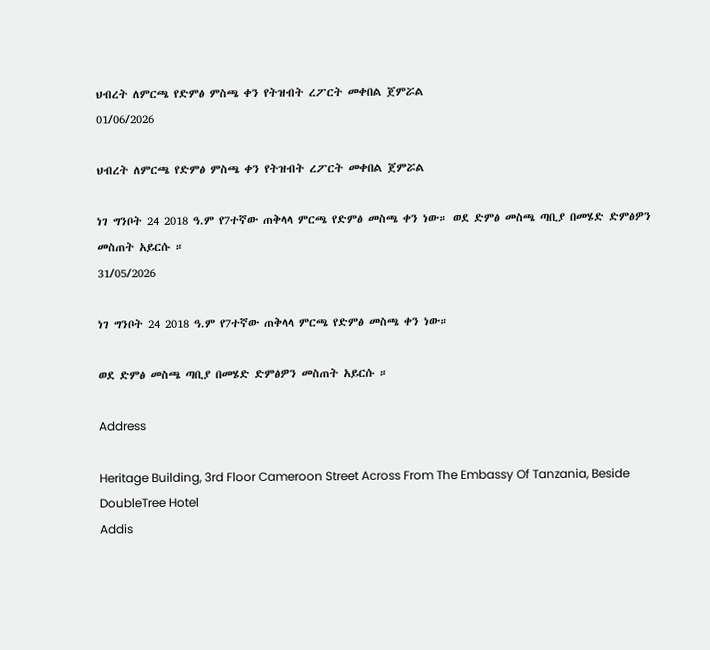ህብረት ለምርጫ የድምፅ ምስጫ ቀን የትዝብት ረፖርት መቀበል ጀምሯል
01/06/2026

ህብረት ለምርጫ የድምፅ ምስጫ ቀን የትዝብት ረፖርት መቀበል ጀምሯል

ነገ ግንቦት 24 2018 ዓ.ም የ7ተኛው ጠቅላላ ምርጫ የድምፅ መስጫ ቀን ነው። ወደ ድምፅ መስጫ ጣቢያ በመሄድ ድምፅዎን መስጠት አይርሱ ።
31/05/2026

ነገ ግንቦት 24 2018 ዓ.ም የ7ተኛው ጠቅላላ ምርጫ የድምፅ መስጫ ቀን ነው።

ወደ ድምፅ መስጫ ጣቢያ በመሄድ ድምፅዎን መስጠት አይርሱ ።

Address

Heritage Building, 3rd Floor Cameroon Street Across From The Embassy Of Tanzania, Beside DoubleTree Hotel
Addis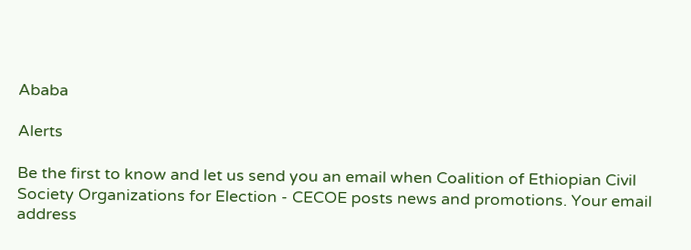Ababa

Alerts

Be the first to know and let us send you an email when Coalition of Ethiopian Civil Society Organizations for Election - CECOE posts news and promotions. Your email address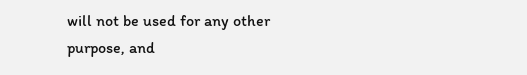will not be used for any other purpose, and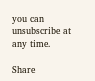you can unsubscribe at any time.

Share